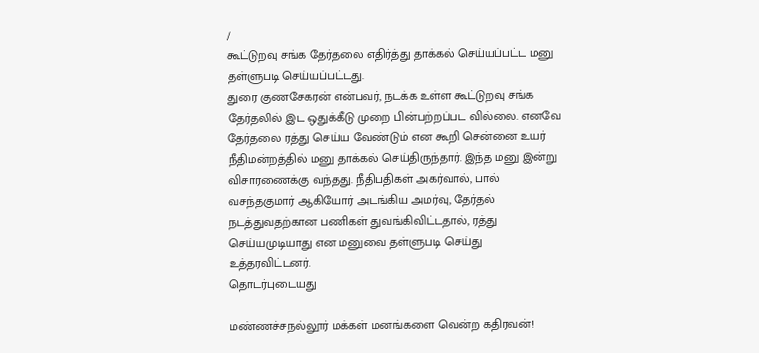/
கூட்டுறவு சங்க தேர்தலை எதிர்த்து தாக்கல் செய்யப்பட்ட மனு தள்ளுபடி செய்யப்பட்டது.
துரை குணசேகரன் என்பவர், நடக்க உள்ள கூட்டுறவு சங்க தேர்தலில் இட ஒதுக்கீடு முறை பின்பற்றப்பட வில்லை. எனவே தேர்தலை ரத்து செய்ய வேண்டும் என கூறி சென்னை உயர் நீதிமன்றத்தில் மனு தாக்கல் செய்திருந்தார். இந்த மனு இன்று விசாரணைக்கு வந்தது. நீதிபதிகள் அகர்வால், பால் வசந்தகுமார் ஆகியோர் அடங்கிய அமர்வு, தேர்தல் நடத்துவதற்கான பணிகள் துவங்கிவிட்டதால், ரத்து செய்யமுடியாது என மனுவை தள்ளுபடி செய்து உத்தரவிட்டனர்.
தொடர்புடையது

மண்ணச்சநல்லூர் மக்கள் மனங்களை வென்ற கதிரவன்!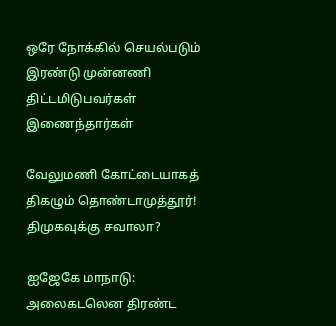ஒரே நோக்கில் செயல்படும் இரண்டு முன்னணி திட்டமிடுபவர்கள் இணைந்தார்கள்

வேலுமணி கோட்டையாகத் திகழும் தொண்டாமுத்தூர்! திமுகவுக்கு சவாலா?

ஐஜேகே மாநாடு: அலைகடலென திரண்ட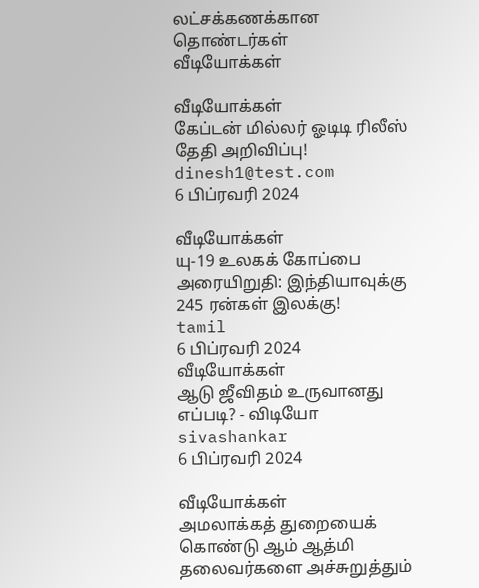லட்சக்கணக்கான தொண்டர்கள்
வீடியோக்கள்

வீடியோக்கள்
கேப்டன் மில்லர் ஓடிடி ரிலீஸ் தேதி அறிவிப்பு!
dinesh1@test.com
6 பிப்ரவரி 2024

வீடியோக்கள்
யு-19 உலகக் கோப்பை அரையிறுதி: இந்தியாவுக்கு 245 ரன்கள் இலக்கு!
tamil
6 பிப்ரவரி 2024
வீடியோக்கள்
ஆடு ஜீவிதம் உருவானது எப்படி? - விடியோ
sivashankar
6 பிப்ரவரி 2024

வீடியோக்கள்
அமலாக்கத் துறையைக் கொண்டு ஆம் ஆத்மி தலைவர்களை அச்சுறுத்தும்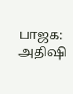பாஜக: அதிஷி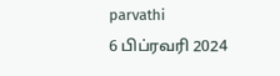parvathi
6 பிப்ரவரி 2024